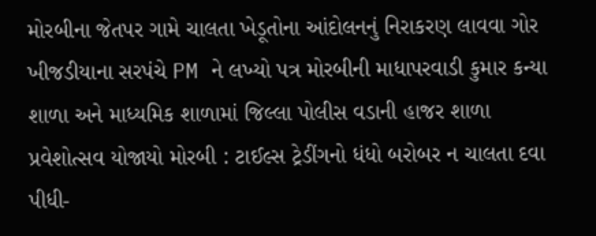મોરબીના જેતપર ગામે ચાલતા ખેડૂતોના આંદોલનનું નિરાકરણ લાવવા ગોર ખીજડીયાના સરપંચે PM ને લખ્યો પત્ર મોરબીની માધાપરવાડી કુમાર કન્યા શાળા અને માધ્યમિક શાળામાં જિલ્લા પોલીસ વડાની હાજર શાળા પ્રવેશોત્સવ યોજાયો મોરબી : ટાઈલ્સ ટ્રેડીંગનો ધંધો બરોબર ન ચાલતા દવા પીધી-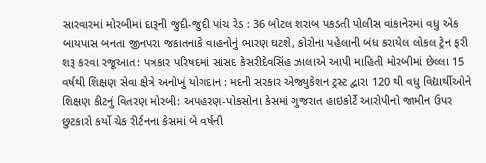સારવારમાં મોરબીમાં દારૂની જુદી-જુદી પાંચ રેડ : 36 બોટલ શરાબ પકડતી પોલીસ વાંકાનેરમાં વધુ એક બાયપાસ બનતા જીનપરા જકાતનાકે વાહનોનું ભારણ ઘટશે, કોરોના પહેલાની બંધ કરાયેલ લોકલ ટ્રેન ફરી શરૂ કરવા રજૂઆત: પત્રકાર પરિષદમાં સાંસદ કેસરીદેવસિંહ ઝાલાએ આપી માહિતી મોરબીમાં છેલ્લા 15 વર્ષથી શિક્ષણ સેવા ક્ષેત્રે અનોખું યોગદાન : મદની સરકાર એજ્યુકેશન ટ્રસ્ટ દ્વારા 120 થી વધુ વિદ્યાર્થીઓને શિક્ષણ કીટનું વિતરણ મોરબી: અપહરણ-પોકસોના કેસમાં ગુજરાત હાઇકોર્ટે આરોપીનો જામીન ઉપર છુટકારો કર્યો ચેક રીર્ટનના કેસમાં બે વર્ષની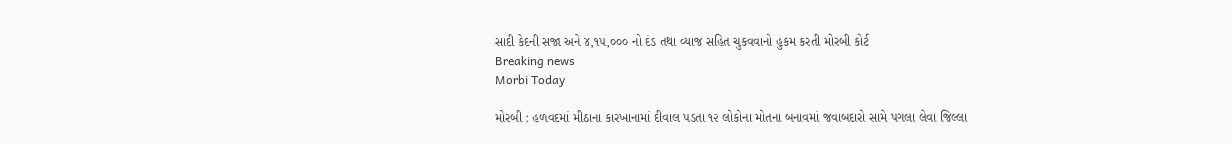સાદી કેદની સજા અને ૪,૧૫,૦૦૦ નો દંડ તથા વ્યાજ સહિત ચુકવવાનો હુકમ કરતી મોરબી કોર્ટ
Breaking news
Morbi Today

મોરબી : હળવદમાં મીઠાના કારખાનામાં દીવાલ પડતા ૧૨ લોકોના મોતના બનાવમાં જવાબદારો સામે પગલા લેવા જિલ્લા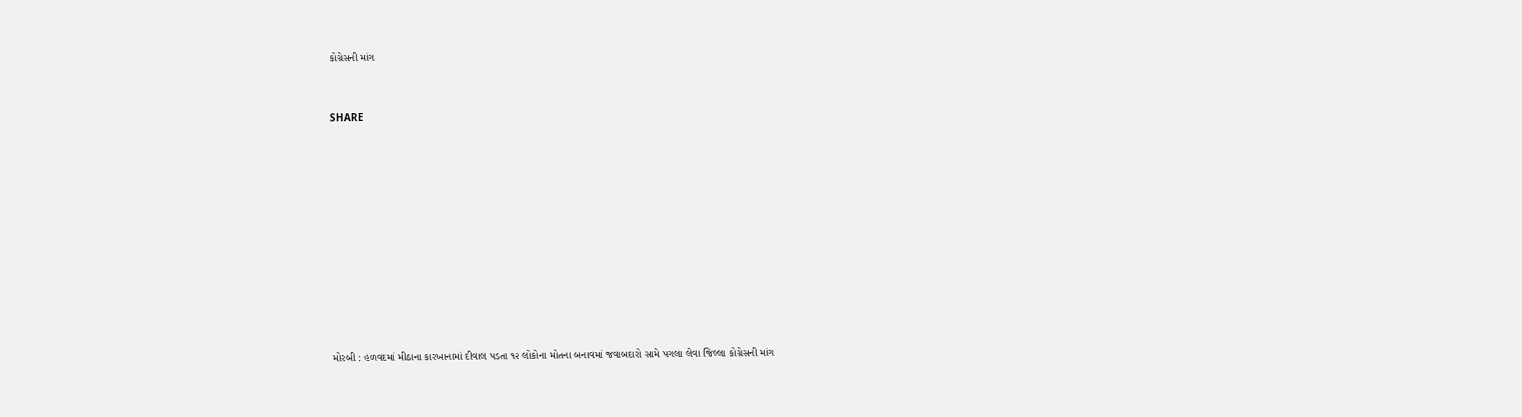કોગ્રેસની માંગ


SHARE











મોરબી : હળવદમાં મીઠાના કારખાનામાં દીવાલ પડતા ૧૨ લોકોના મોતના બનાવમાં જવાબદારો સામે પગલા લેવા જિલ્લા કોગ્રેસની માંગ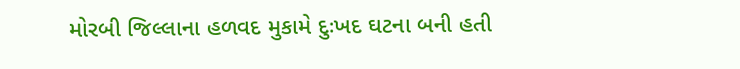મોરબી જિલ્લાના હળવદ મુકામે દુઃખદ ઘટના બની હતી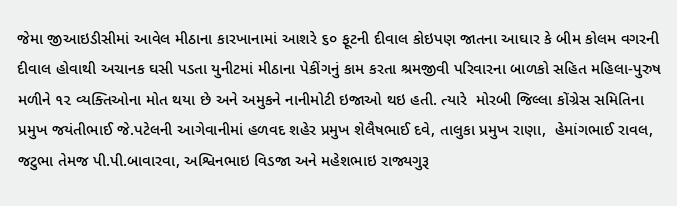જેમા જીઆઇડીસીમાં આવેલ મીઠાના કારખાનામાં આશરે ૬૦ ફૂટની દીવાલ કોઇપણ જાતના આઘાર કે બીમ કોલમ વગરની દીવાલ હોવાથી અચાનક ઘસી પડતા યુનીટમાં મીઠાના પેકીંગનું કામ કરતા શ્રમજીવી પરિવારના બાળકો સહિત મહિલા-પુરુષ મળીને ૧૨ વ્યક્તિઓના મોત થયા છે અને અમુકને નાનીમોટી ઇજાઓ થઇ હતી. ત્યારે  મોરબી જિલ્લા કોંગ્રેસ સમિતિના પ્રમુખ જયંતીભાઈ જે.પટેલની આગેવાનીમાં હળવદ શહેર પ્રમુખ શેલૈષભાઈ દવે, તાલુકા પ્રમુખ રાણા,  હેમાંગભાઈ રાવલ, જટુભા તેમજ પી.પી.બાવારવા, અશ્વિનભાઇ વિડજા અને મહેશભાઇ રાજ્યગુરૂ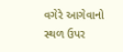વગેરે આગેવાનો સ્થળ ઉપર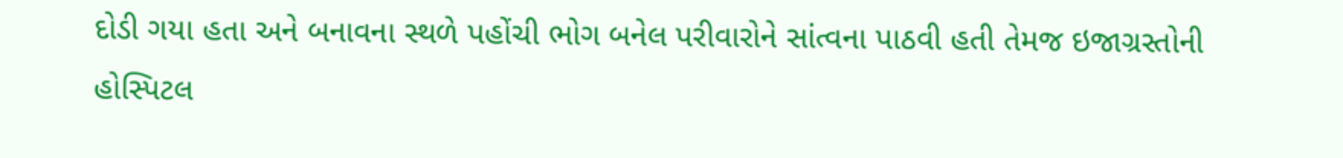દોડી ગયા હતા અને બનાવના સ્થળે પહોંચી ભોગ બનેલ પરીવારોને સાંત્વના પાઠવી હતી તેમજ ઇજાગ્રસ્તોની હોસ્પિટલ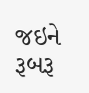જઇને રૂબરૂ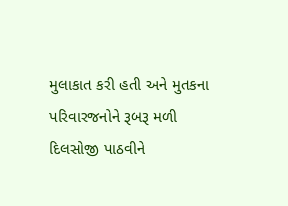મુલાકાત કરી હતી અને મુતકના પરિવારજનોને રૂબરૂ મળી દિલસોજી પાઠવીને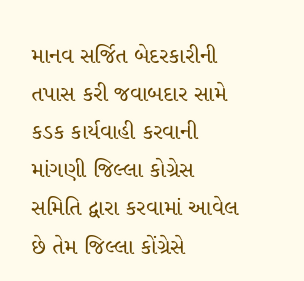માનવ સર્જિત બેદરકારીની તપાસ કરી જવાબદાર સામે  કડક કાર્યવાહી કરવાની માંગણી જિલ્લા કોગ્રેસ સમિતિ દ્વારા કરવામાં આવેલ છે તેમ જિલ્લા કોંગ્રેસે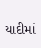યાદીમાં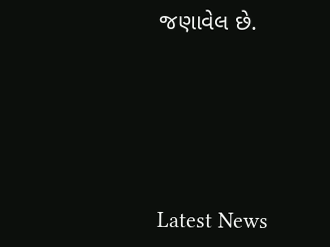જણાવેલ છે.






Latest News